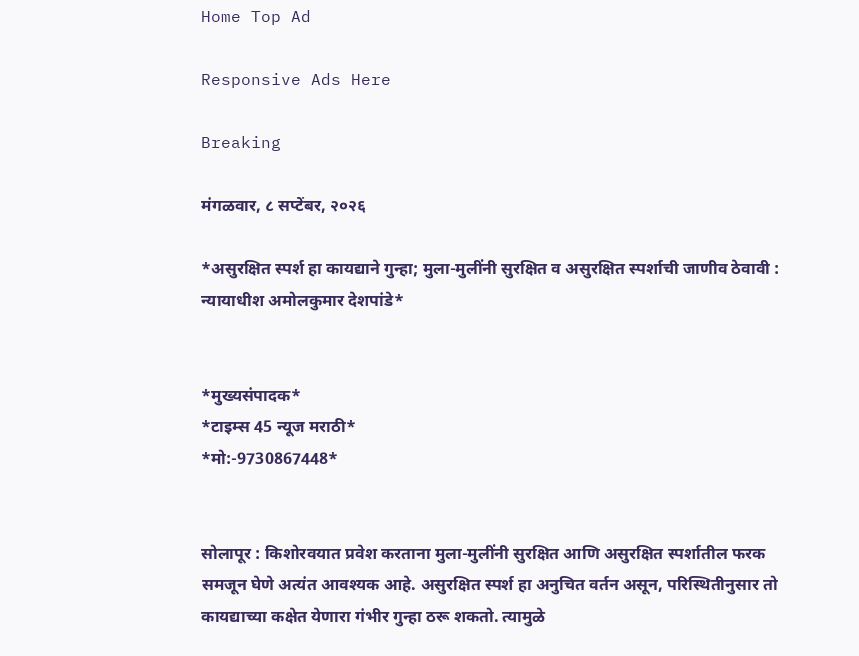Home Top Ad

Responsive Ads Here

Breaking

मंगळवार, ८ सप्टेंबर, २०२६

*असुरक्षित स्पर्श हा कायद्याने गुन्हा; मुला-मुलींनी सुरक्षित व असुरक्षित स्पर्शाची जाणीव ठेवावी : न्यायाधीश अमोलकुमार देशपांडे*


*मुख्यसंपादक*
*टाइम्स 45 न्यूज मराठी*
*मो:-9730867448*


सोलापूर : किशोरवयात प्रवेश करताना मुला-मुलींनी सुरक्षित आणि असुरक्षित स्पर्शातील फरक समजून घेणे अत्यंत आवश्यक आहे. असुरक्षित स्पर्श हा अनुचित वर्तन असून, परिस्थितीनुसार तो कायद्याच्या कक्षेत येणारा गंभीर गुन्हा ठरू शकतो. त्यामुळे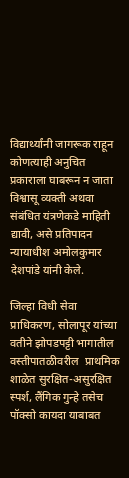विद्यार्थ्यांनी जागरूक राहून कोणत्याही अनुचित प्रकाराला घाबरून न जाता विश्वासू व्यक्ती अथवा संबंधित यंत्रणेकडे माहिती द्यावी, असे प्रतिपादन न्यायाधीश अमोलकुमार देशपांडे यांनी केले.

जिल्हा विधी सेवा प्राधिकरण, सोलापूर यांच्या वतीने झोपडपट्टी भागातील वस्तीपातळीवरील  प्राथमिक शाळेत सुरक्षित-असुरक्षित स्पर्श, लैंगिक गुन्हे तसेच पॉक्सो कायदा याबाबत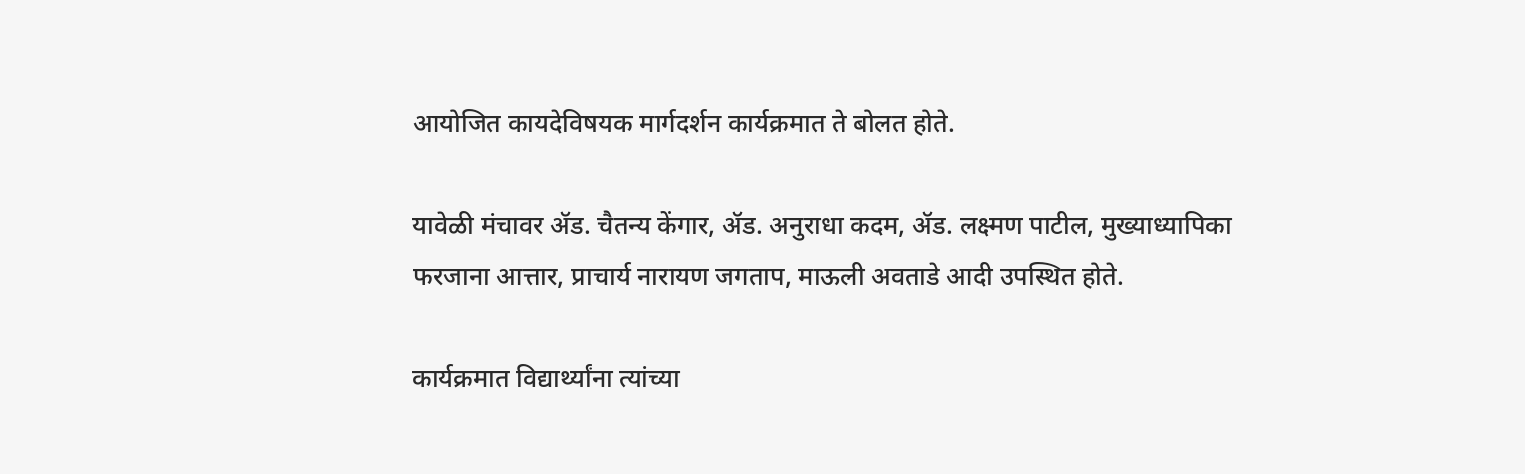आयोजित कायदेविषयक मार्गदर्शन कार्यक्रमात ते बोलत होते.

यावेळी मंचावर ॲड. चैतन्य केंगार, ॲड. अनुराधा कदम, ॲड. लक्ष्मण पाटील, मुख्याध्यापिका फरजाना आत्तार, प्राचार्य नारायण जगताप, माऊली अवताडे आदी उपस्थित होते.

कार्यक्रमात विद्यार्थ्यांना त्यांच्या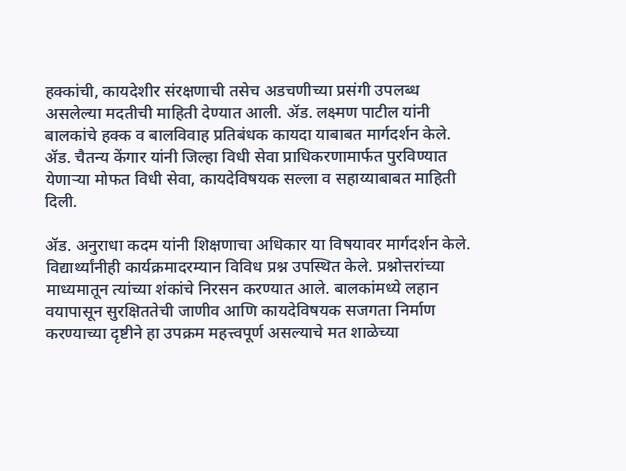हक्कांची, कायदेशीर संरक्षणाची तसेच अडचणीच्या प्रसंगी उपलब्ध असलेल्या मदतीची माहिती देण्यात आली. ॲड. लक्ष्मण पाटील यांनी बालकांचे हक्क व बालविवाह प्रतिबंधक कायदा याबाबत मार्गदर्शन केले. ॲड. चैतन्य केंगार यांनी जिल्हा विधी सेवा प्राधिकरणामार्फत पुरविण्यात येणाऱ्या मोफत विधी सेवा, कायदेविषयक सल्ला व सहाय्याबाबत माहिती दिली.

ॲड. अनुराधा कदम यांनी शिक्षणाचा अधिकार या विषयावर मार्गदर्शन केले. विद्यार्थ्यांनीही कार्यक्रमादरम्यान विविध प्रश्न उपस्थित केले. प्रश्नोत्तरांच्या माध्यमातून त्यांच्या शंकांचे निरसन करण्यात आले. बालकांमध्ये लहान वयापासून सुरक्षिततेची जाणीव आणि कायदेविषयक सजगता निर्माण करण्याच्या दृष्टीने हा उपक्रम महत्त्वपूर्ण असल्याचे मत शाळेच्या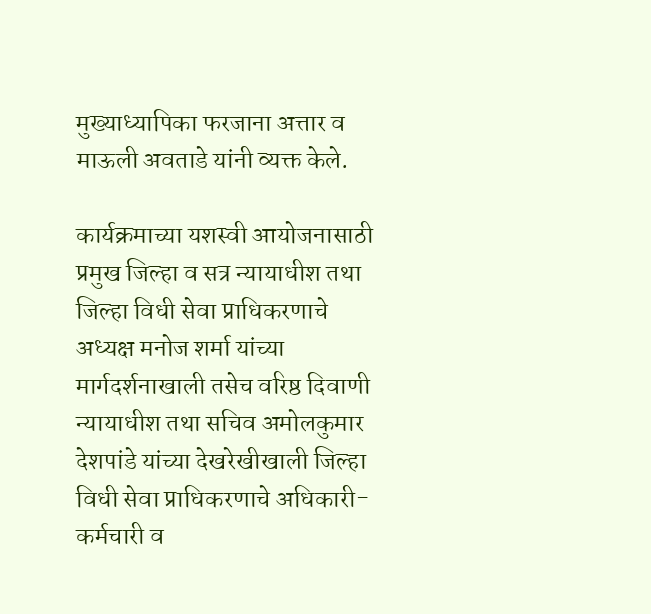मुख्याध्यापिका फरजाना अत्तार व माऊली अवताडे यांनी व्यक्त केले.

कार्यक्रमाच्या यशस्वी आयोजनासाठी प्रमुख जिल्हा व सत्र न्यायाधीश तथा जिल्हा विधी सेवा प्राधिकरणाचे अध्यक्ष मनोज शर्मा यांच्या मार्गदर्शनाखाली तसेच वरिष्ठ दिवाणी न्यायाधीश तथा सचिव अमोलकुमार देशपांडे यांच्या देखरेखीखाली जिल्हा विधी सेवा प्राधिकरणाचे अधिकारी-कर्मचारी व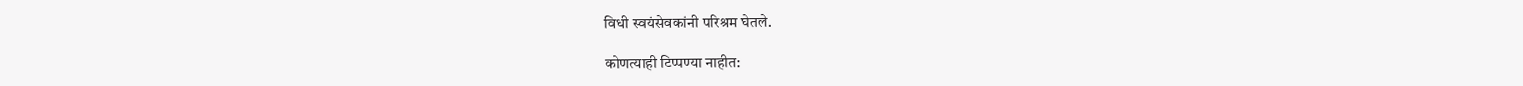विधी स्वयंसेवकांनी परिश्रम घेतले.

कोणत्याही टिप्पण्‍या नाहीत: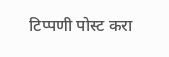टिप्पणी पोस्ट करा